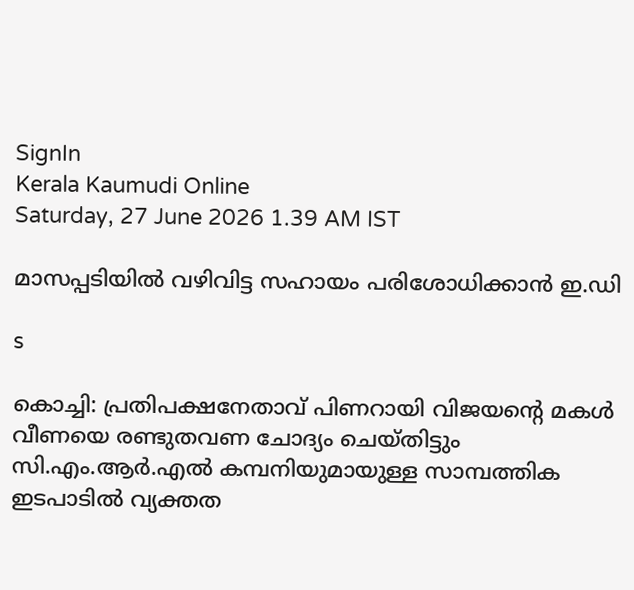SignIn
Kerala Kaumudi Online
Saturday, 27 June 2026 1.39 AM IST

മാസപ്പടിയിൽ വഴിവിട്ട സഹായം പരിശോധിക്കാൻ ഇ.ഡി

s

കൊച്ചി: പ്രതിപക്ഷനേതാവ് പിണറായി വിജയന്റെ മകൾ വീണയെ രണ്ടുതവണ ചോദ്യം ചെയ്തിട്ടും സി.എം.ആർ.എൽ കമ്പനിയുമായുള്ള സാമ്പത്തിക ഇടപാടിൽ വ്യക്തത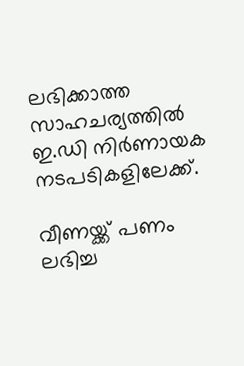ലഭിക്കാത്ത സാഹചര്യത്തിൽ ഇ.ഡി നിർണായക നടപടികളിലേക്ക്.

വീണയ്ക്ക് പണം ലഭിച്ച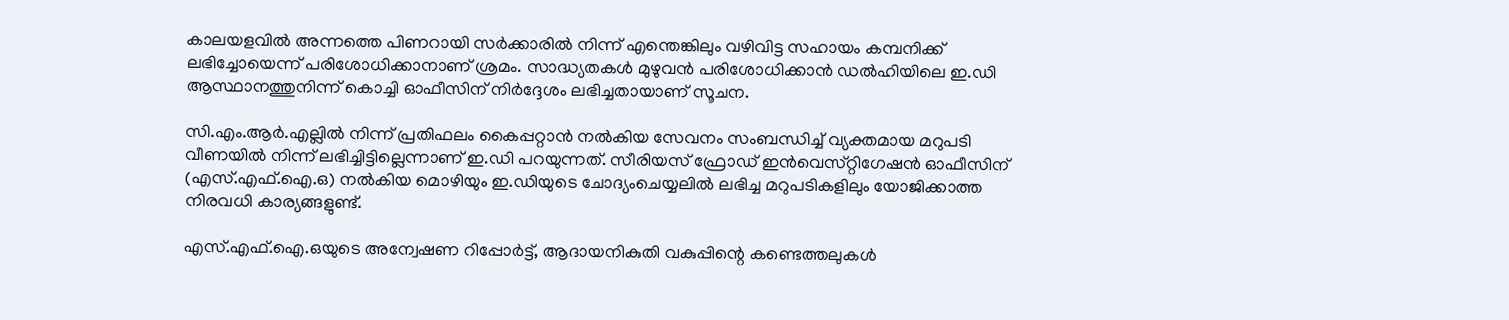കാലയളവിൽ അന്നത്തെ പിണറായി സർക്കാരിൽ നിന്ന് എന്തെങ്കിലും വഴിവിട്ട സഹായം കമ്പനിക്ക് ലഭിച്ചോയെന്ന് പരിശോധിക്കാനാണ് ശ്രമം. സാദ്ധ്യതകൾ മുഴുവൻ പരിശോധിക്കാൻ ഡൽഹിയിലെ ഇ.ഡി ആസ്ഥാനത്തുനിന്ന് കൊച്ചി ഓഫീസിന് നിർദ്ദേശം ലഭിച്ചതായാണ് സൂചന.

സി.എം.ആർ.എല്ലിൽ നിന്ന് പ്രതിഫലം കൈപ്പറ്റാൻ നൽകിയ സേവനം സംബന്ധിച്ച് വ്യക്തമായ മറുപടി വീണയിൽ നിന്ന് ലഭിച്ചിട്ടില്ലെന്നാണ് ഇ.ഡി പറയുന്നത്. സീരിയസ് ഫ്രോഡ് ഇൻവെസ്‌റ്റിഗേഷൻ ഓഫീസിന് (എസ്.എഫ്.ഐ.ഒ) നൽകിയ മൊഴിയും ഇ.ഡിയുടെ ചോദ്യംചെയ്യലിൽ ലഭിച്ച മറുപടികളിലും യോജിക്കാത്ത നിരവധി കാര്യങ്ങളുണ്ട്.

എസ്.എഫ്.ഐ.ഒയുടെ അന്വേഷണ റിപ്പോർട്ട്, ആദായനികുതി വകുപ്പിന്റെ കണ്ടെത്തലുകൾ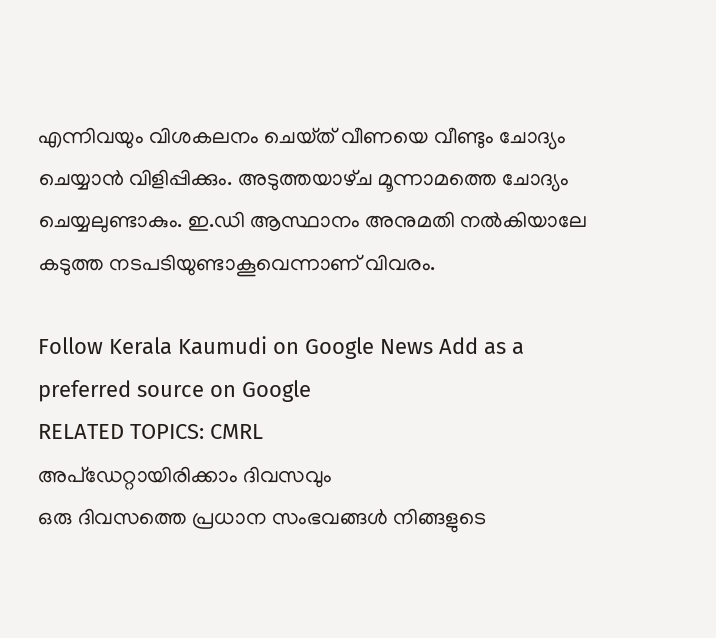എന്നിവയും വിശകലനം ചെയ്‌ത് വീണയെ വീണ്ടും ചോദ്യം ചെയ്യാൻ വിളിപ്പിക്കും. അടുത്തയാഴ്‌ച മൂന്നാമത്തെ ചോദ്യം ചെയ്യലുണ്ടാകും. ഇ.ഡി ആസ്ഥാനം അനുമതി നൽകിയാലേ കടുത്ത നടപടിയുണ്ടാകൂവെന്നാണ് വിവരം.

Follow Kerala Kaumudi on Google News Add as a preferred source on Google
RELATED TOPICS: CMRL
അപ്ഡേറ്റായിരിക്കാം ദിവസവും
ഒരു ദിവസത്തെ പ്രധാന സംഭവങ്ങൾ നിങ്ങളുടെ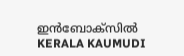ഇൻബോക്സിൽ
KERALA KAUMUDI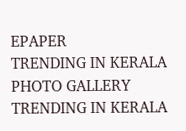EPAPER
TRENDING IN KERALA
PHOTO GALLERY
TRENDING IN KERALA